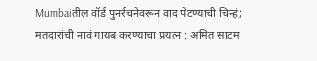Mumbaiतील वॉर्ड पुनर्रचनेवरून वाद पेटण्याची चिन्हं; मतदारांची नावं गायब करण्याचा प्रयत्न : अमित साटम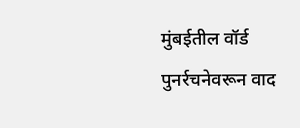मुंबईतील वॉर्ड पुनर्रचनेवरून वाद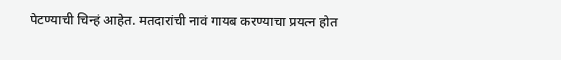पेटण्याची चिन्हं आहेत. मतदारांची नावं गायब करण्याचा प्रयत्न होत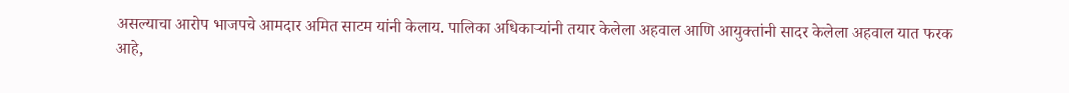असल्याचा आरोप भाजपचे आमदार अमित साटम यांनी केलाय. पालिका अधिकाऱ्यांनी तयार केलेला अहवाल आणि आयुक्तांनी सादर केलेला अहवाल यात फरक आहे,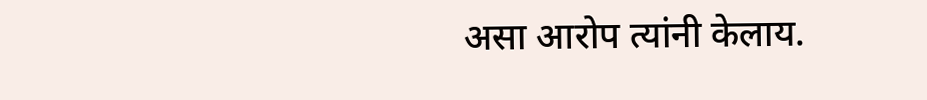असा आरोप त्यांनी केलाय.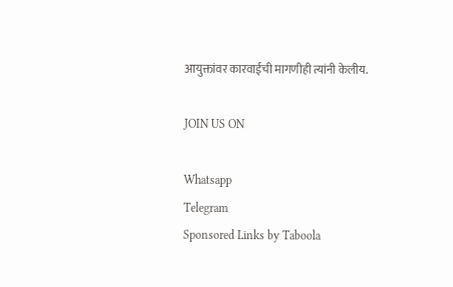आयुक्तांवर कारवाईची मागणीही त्यांनी केलीय.

JOIN US ON

Whatsapp
Telegram
Sponsored Links by Taboola